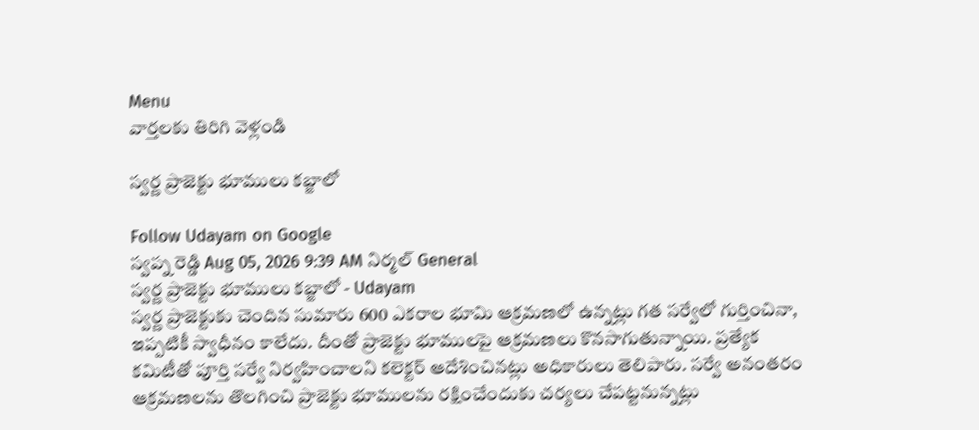Menu
వార్తలకు తిరిగి వెళ్లండి

స్వర్ణ ప్రాజెక్టు భూములు కబ్జాలో

Follow Udayam on Google
స్వప్న రెడ్డి Aug 05, 2026 9:39 AM నిర్మల్ General
స్వర్ణ ప్రాజెక్టు భూములు కబ్జాలో - Udayam
స్వర్ణ ప్రాజెక్టుకు చెందిన సుమారు 600 ఎకరాల భూమి ఆక్రమణలో ఉన్నట్లు గత సర్వేలో గుర్తించినా, ఇప్పటికీ స్వాధీనం కాలేదు. దీంతో ప్రాజెక్టు భూములపై ఆక్రమణలు కొనసాగుతున్నాయి. ప్రత్యేక కమిటీతో పూర్తి సర్వే నిర్వహించాలని కలెక్టర్‌ ఆదేశించినట్లు అధికారులు తెలిపారు. సర్వే అనంతరం ఆక్రమణలను తొలగించి ప్రాజెక్టు భూములను రక్షించేందుకు చర్యలు చేపట్టనున్నట్లు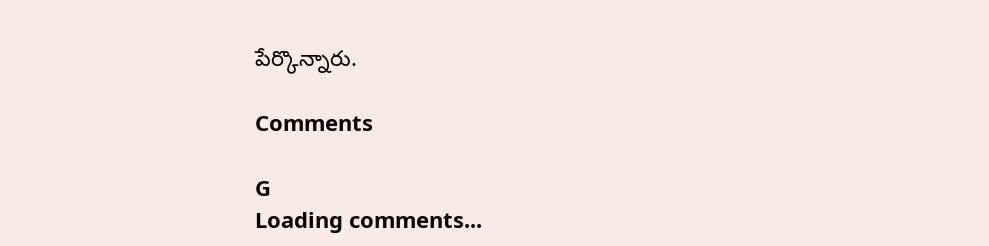పేర్కొన్నారు.

Comments

G
Loading comments...